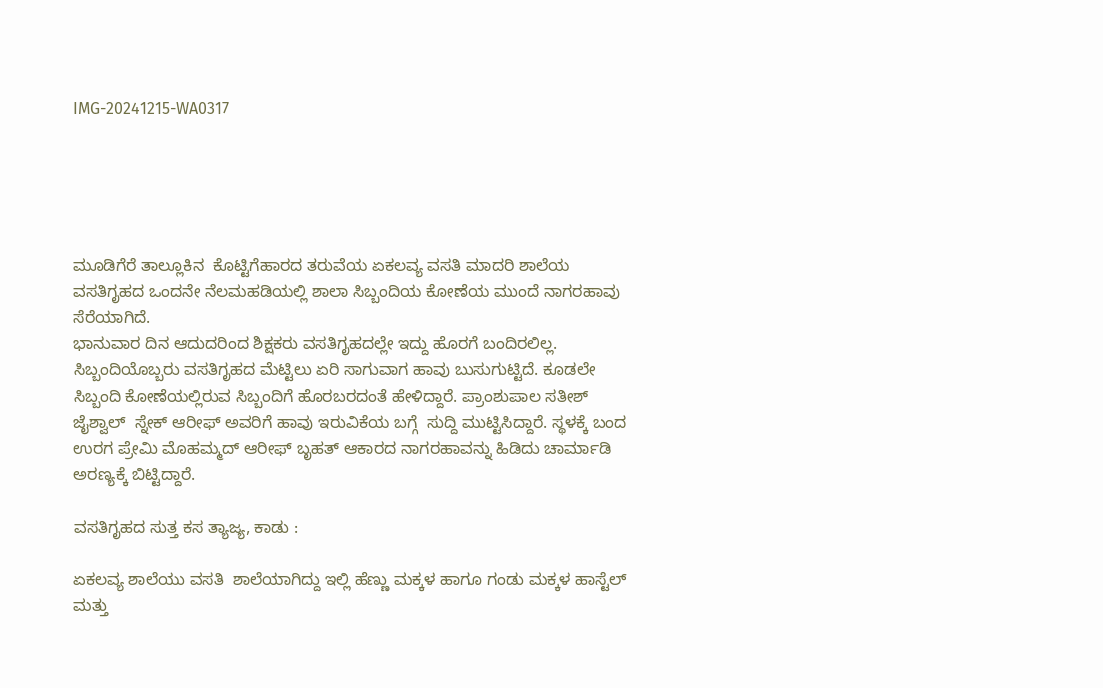IMG-20241215-WA0317





ಮೂಡಿಗೆರೆ ತಾಲ್ಲೂಕಿನ  ಕೊಟ್ಟಿಗೆಹಾರದ ತರುವೆಯ ಏಕಲವ್ಯ ವಸತಿ ಮಾದರಿ ಶಾಲೆಯ ವಸತಿಗೃಹದ ಒಂದನೇ ನೆಲಮಹಡಿಯಲ್ಲಿ ಶಾಲಾ ಸಿಬ್ಬಂದಿಯ ಕೋಣೆಯ ಮುಂದೆ ನಾಗರಹಾವು ಸೆರೆಯಾಗಿದೆ.
ಭಾನುವಾರ ದಿನ ಆದುದರಿಂದ ಶಿಕ್ಷಕರು ವಸತಿಗೃಹದಲ್ಲೇ ಇದ್ದು ಹೊರಗೆ ಬಂದಿರಲಿಲ್ಲ. ಸಿಬ್ಬಂದಿಯೊಬ್ಬರು ವಸತಿಗೃಹದ ಮೆಟ್ಟಿಲು ಏರಿ ಸಾಗುವಾಗ ಹಾವು ಬುಸುಗುಟ್ಟಿದೆ. ಕೂಡಲೇ ಸಿಬ್ಬಂದಿ ಕೋಣೆಯಲ್ಲಿರುವ ಸಿಬ್ಬಂದಿಗೆ ಹೊರಬರದಂತೆ ಹೇಳಿದ್ದಾರೆ. ಪ್ರಾಂಶುಪಾಲ ಸತೀಶ್ ಜೈಶ್ವಾಲ್  ಸ್ನೇಕ್ ಆರೀಫ್ ಅವರಿಗೆ ಹಾವು ಇರುವಿಕೆಯ ಬಗ್ಗೆ  ಸುದ್ದಿ ಮುಟ್ಟಿಸಿದ್ದಾರೆ. ಸ್ಥಳಕ್ಕೆ ಬಂದ  ಉರಗ ಪ್ರೇಮಿ ಮೊಹಮ್ಮದ್ ಆರೀಫ್ ಬೃಹತ್ ಆಕಾರದ ನಾಗರಹಾವನ್ನು ಹಿಡಿದು ಚಾರ್ಮಾಡಿ ಅರಣ್ಯಕ್ಕೆ ಬಿಟ್ಟಿದ್ದಾರೆ.

ವಸತಿಗೃಹದ ಸುತ್ತ ಕಸ ತ್ಯಾಜ್ಯ, ಕಾಡು :

ಏಕಲವ್ಯ ಶಾಲೆಯು ವಸತಿ  ಶಾಲೆಯಾಗಿದ್ದು ಇಲ್ಲಿ ಹೆಣ್ಣು ಮಕ್ಕಳ ಹಾಗೂ ಗಂಡು ಮಕ್ಕಳ ಹಾಸ್ಟೆಲ್ ಮತ್ತು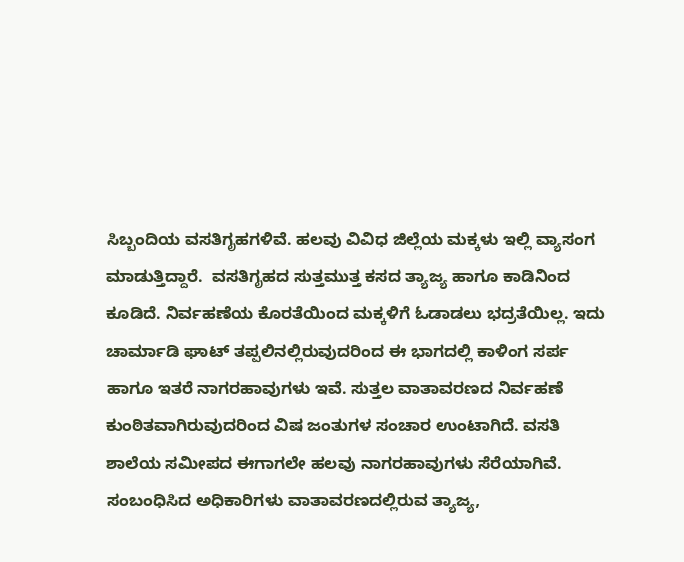ಸಿಬ್ಬಂದಿಯ ವಸತಿಗೃಹಗಳಿವೆ. ಹಲವು ವಿವಿಧ ಜಿಲ್ಲೆಯ ಮಕ್ಕಳು ಇಲ್ಲಿ ವ್ಯಾಸಂಗ ಮಾಡುತ್ತಿದ್ದಾರೆ.  ವಸತಿಗೃಹದ ಸುತ್ತಮುತ್ತ ಕಸದ ತ್ಯಾಜ್ಯ ಹಾಗೂ ಕಾಡಿನಿಂದ ಕೂಡಿದೆ. ನಿರ್ವಹಣೆಯ ಕೊರತೆಯಿಂದ ಮಕ್ಕಳಿಗೆ ಓಡಾಡಲು ಭದ್ರತೆಯಿಲ್ಲ. ಇದು ಚಾರ್ಮಾಡಿ ಘಾಟ್ ತಪ್ಪಲಿನಲ್ಲಿರುವುದರಿಂದ ಈ ಭಾಗದಲ್ಲಿ ಕಾಳಿಂಗ ಸರ್ಪ ಹಾಗೂ ಇತರೆ ನಾಗರಹಾವುಗಳು ಇವೆ. ಸುತ್ತಲ ವಾತಾವರಣದ ನಿರ್ವಹಣೆ ಕುಂಠಿತವಾಗಿರುವುದರಿಂದ ವಿಷ ಜಂತುಗಳ ಸಂಚಾರ ಉಂಟಾಗಿದೆ. ವಸತಿ ಶಾಲೆಯ ಸಮೀಪದ ಈಗಾಗಲೇ ಹಲವು ನಾಗರಹಾವುಗಳು ಸೆರೆಯಾಗಿವೆ.
ಸಂಬಂಧಿಸಿದ ಅಧಿಕಾರಿಗಳು ವಾತಾವರಣದಲ್ಲಿರುವ ತ್ಯಾಜ್ಯ,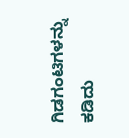ಗಿಡಗಂಟಿಗಳನ್ನು ಕಡಿದು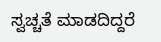ಸ್ವಚ್ಚತೆ ಮಾಡದಿದ್ದರೆ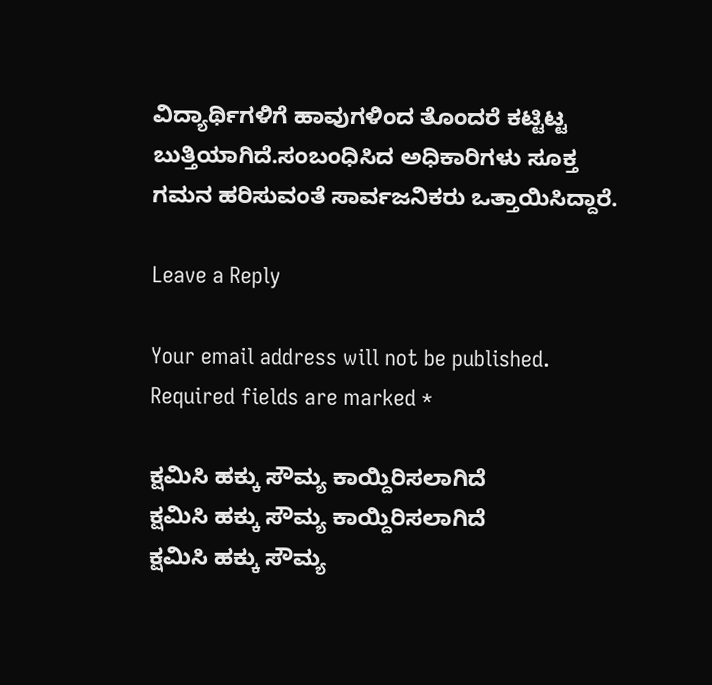ವಿದ್ಯಾರ್ಥಿಗಳಿಗೆ ಹಾವುಗಳಿಂದ ತೊಂದರೆ ಕಟ್ಟಿಟ್ಟ ಬುತ್ತಿಯಾಗಿದೆ.ಸಂಬಂಧಿಸಿದ ಅಧಿಕಾರಿಗಳು ಸೂಕ್ತ ಗಮನ ಹರಿಸುವಂತೆ ಸಾರ್ವಜನಿಕರು ಒತ್ತಾಯಿಸಿದ್ದಾರೆ.

Leave a Reply

Your email address will not be published. Required fields are marked *

ಕ್ಷಮಿಸಿ ಹಕ್ಕು ಸೌಮ್ಯ ಕಾಯ್ದಿರಿಸಲಾಗಿದೆ
ಕ್ಷಮಿಸಿ ಹಕ್ಕು ಸೌಮ್ಯ ಕಾಯ್ದಿರಿಸಲಾಗಿದೆ
ಕ್ಷಮಿಸಿ ಹಕ್ಕು ಸೌಮ್ಯ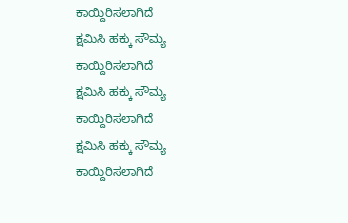ಕಾಯ್ದಿರಿಸಲಾಗಿದೆ
ಕ್ಷಮಿಸಿ ಹಕ್ಕು ಸೌಮ್ಯ ಕಾಯ್ದಿರಿಸಲಾಗಿದೆ
ಕ್ಷಮಿಸಿ ಹಕ್ಕು ಸೌಮ್ಯ ಕಾಯ್ದಿರಿಸಲಾಗಿದೆ
ಕ್ಷಮಿಸಿ ಹಕ್ಕು ಸೌಮ್ಯ ಕಾಯ್ದಿರಿಸಲಾಗಿದೆ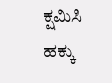ಕ್ಷಮಿಸಿ ಹಕ್ಕು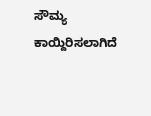ಸೌಮ್ಯ ಕಾಯ್ದಿರಿಸಲಾಗಿದೆ